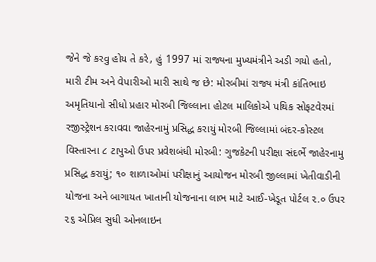જેને જે કરવુ હોય તે કરે, હું 1997 માં રાજ્યના મુખ્યમંત્રીને અડી ગયો હતો, મારી ટીમ અને વેપારીઓ મારી સાથે જ છે: મોરબીમાં રાજ્ય મંત્રી કાંતિભાઇ અમૃતિયાનો સીધો પ્રહાર મોરબી જિલ્લાના હોટલ માલિકોએ પથિક સોફટવેરમાં રજીસ્ટ્રેશન કરાવવા જાહેરનામું પ્રસિદ્ધ કરાયું મોરબી જિલ્લામાં બંદર-કોસ્ટલ વિસ્તારના ૮ ટાપુઓ ઉપર પ્રવેશબંધી મોરબી: ગુજકેટની પરીક્ષા સંદર્ભે જાહેરનામુ પ્રસિદ્ધ કરાયું; ૧૦ શાળાઓમાં પરીક્ષાનું આયોજન મોરબી જીલ્લામાં ખેતીવાડીની યોજના અને બાગાયત ખાતાની યોજનાના લાભ માટે આઈ-ખેડૂત પોર્ટલ ૨.૦ ઉપર ૨૬ એપ્રિલ સુધી ઓનલાઇન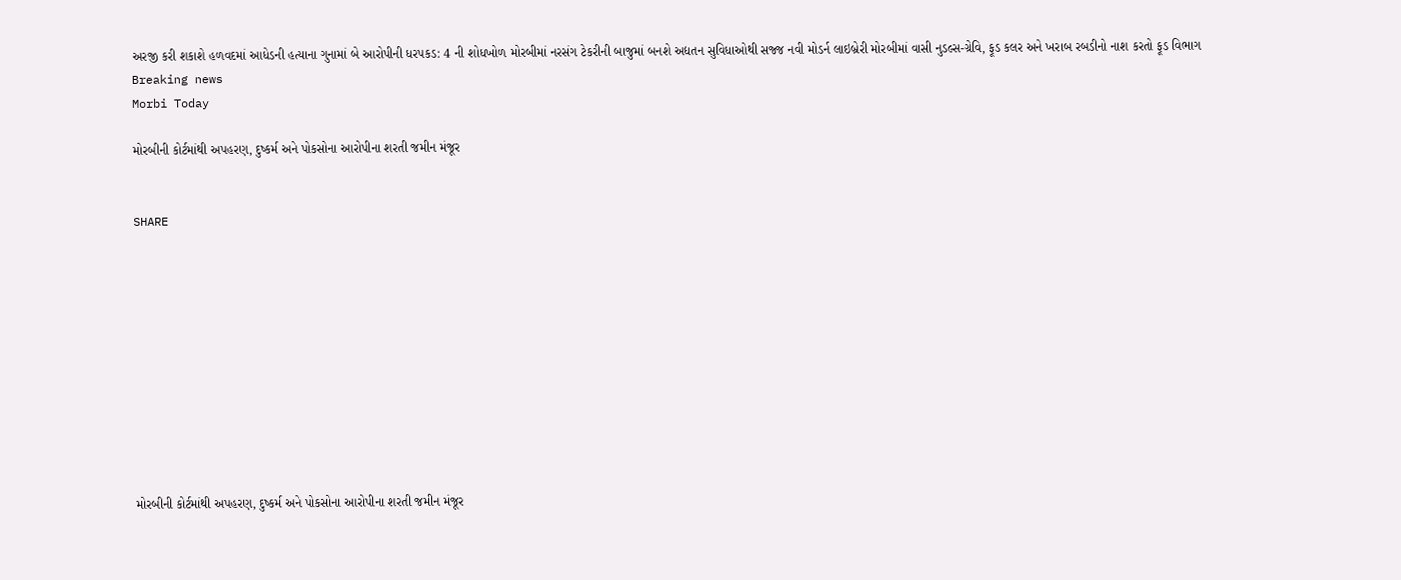અરજી કરી શકાશે હળવદમાં આધેડની હત્યાના ગુનામાં બે આરોપીની ધરપકડ: 4 ની શોધખોળ મોરબીમાં નરસંગ ટેકરીની બાજુમાં બનશે અદ્યતન સુવિધાઓથી સજ્જ નવી મોડર્ન લાઇબ્રેરી મોરબીમાં વાસી નુડલ્સ-ગ્રેવિ, ફૂડ કલર અને ખરાબ રબડીનો નાશ કરતો ફૂડ વિભાગ
Breaking news
Morbi Today

મોરબીની કોર્ટમાંથી અપહરણ, દુષ્કર્મ અને પોકસોના આરોપીના શરતી જમીન મંજૂર


SHARE











મોરબીની કોર્ટમાંથી અપહરણ, દુષ્કર્મ અને પોકસોના આરોપીના શરતી જમીન મંજૂર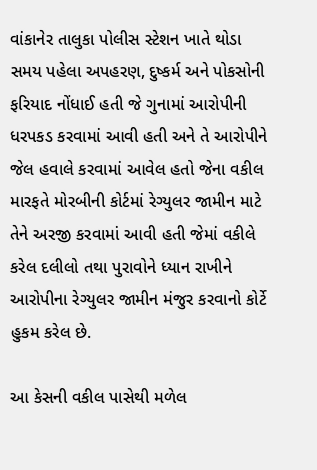વાંકાનેર તાલુકા પોલીસ સ્ટેશન ખાતે થોડા સમય પહેલા અપહરણ, દુષ્કર્મ અને પોકસોની ફરિયાદ નોંધાઈ હતી જે ગુનામાં આરોપીની ધરપકડ કરવામાં આવી હતી અને તે આરોપીને જેલ હવાલે કરવામાં આવેલ હતો જેના વકીલ મારફતે મોરબીની કોર્ટમાં રેગ્યુલર જામીન માટે તેને અરજી કરવામાં આવી હતી જેમાં વકીલે કરેલ દલીલો તથા પુરાવોને ધ્યાન રાખીને આરોપીના રેગ્યુલર જામીન મંજુર કરવાનો કોર્ટે હુકમ કરેલ છે.

આ કેસની વકીલ પાસેથી મળેલ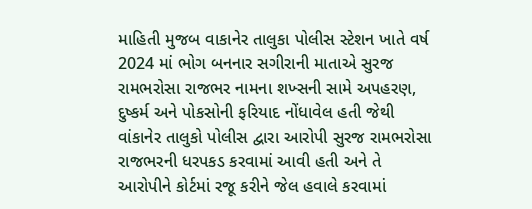માહિતી મુજબ વાકાનેર તાલુકા પોલીસ સ્ટેશન ખાતે વર્ષ 2024 માં ભોગ બનનાર સગીરાની માતાએ સુરજ રામભરોસા રાજભર નામના શખ્સની સામે અપહરણ, દુષ્કર્મ અને પોકસોની ફરિયાદ નોંધાવેલ હતી જેથી વાંકાનેર તાલુકો પોલીસ દ્વારા આરોપી સુરજ રામભરોસા રાજભરની ધરપકડ કરવામાં આવી હતી અને તે આરોપીને કોર્ટમાં રજૂ કરીને જેલ હવાલે કરવામાં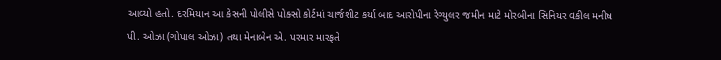આવ્યો હતો. દરમિયાન આ કેસની પોલીસે પોક્સો કોર્ટમાં ચાર્જશીટ કર્યા બાદ આરોપીના રેગ્યુલર જમીન માટે મોરબીના સિનિયર વકીલ મનીષ પી. ઓઝા (ગોપાલ ઓઝા) તથા મેનાબેન એ. પરમાર મારફતે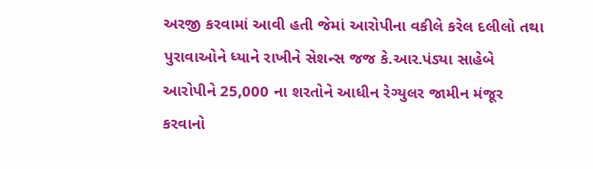અરજી કરવામાં આવી હતી જેમાં આરોપીના વકીલે કરેલ દલીલો તથા પુરાવાઓને ધ્યાને રાખીને સેશન્સ જજ કે.આર.પંડ્યા સાહેબે આરોપીને 25,000 ના શરતોને આધીન રેગ્યુલર જામીન મંજૂર કરવાનો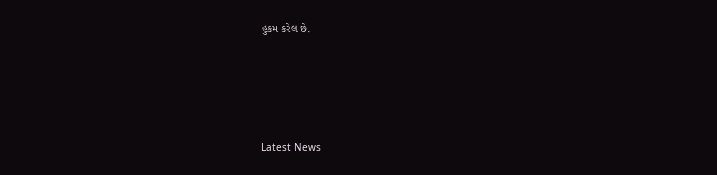હુકમ કરેલ છે.






Latest News